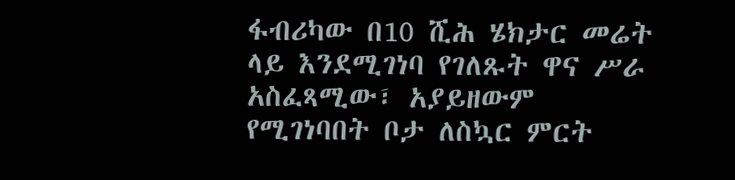ፋብሪካው በ10 ሺሕ ሄክታር መሬት ላይ እንደሚገነባ የገለጹት ዋና ሥራ አስፈጻሚው፣ አያይዘውም የሚገነባበት ቦታ ለስኳር ምርት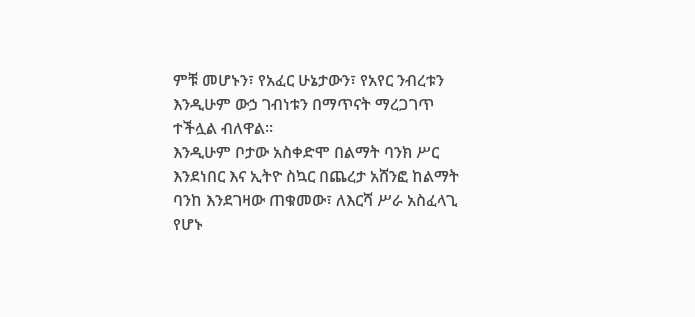ምቹ መሆኑን፣ የአፈር ሁኔታውን፣ የአየር ንብረቱን እንዲሁም ውኃ ገብነቱን በማጥናት ማረጋገጥ ተችሏል ብለዋል።
እንዲሁም ቦታው አስቀድሞ በልማት ባንክ ሥር እንደነበር እና ኢትዮ ስኳር በጨረታ አሸንፎ ከልማት ባንከ እንደገዛው ጠቁመው፣ ለእርሻ ሥራ አስፈላጊ የሆኑ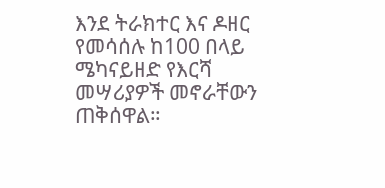እንደ ትራክተር እና ዶዘር የመሳሰሉ ከ100 በላይ ሜካናይዘድ የእርሻ መሣሪያዎች መኖራቸውን ጠቅሰዋል።